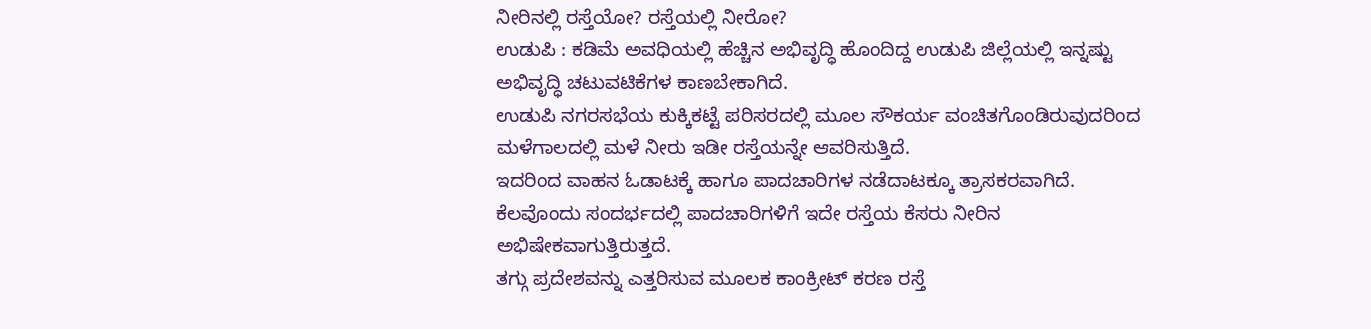ನೀರಿನಲ್ಲಿ ರಸ್ತೆಯೋ? ರಸ್ತೆಯಲ್ಲಿ ನೀರೋ?
ಉಡುಪಿ : ಕಡಿಮೆ ಅವಧಿಯಲ್ಲಿ ಹೆಚ್ಚಿನ ಅಭಿವೃದ್ಧಿ ಹೊಂದಿದ್ದ ಉಡುಪಿ ಜಿಲ್ಲೆಯಲ್ಲಿ ಇನ್ನಷ್ಟು ಅಭಿವೃದ್ಧಿ ಚಟುವಟಿಕೆಗಳ ಕಾಣಬೇಕಾಗಿದೆ.
ಉಡುಪಿ ನಗರಸಭೆಯ ಕುಕ್ಕಿಕಟ್ಟೆ ಪರಿಸರದಲ್ಲಿ ಮೂಲ ಸೌಕರ್ಯ ವಂಚಿತಗೊಂಡಿರುವುದರಿಂದ ಮಳೆಗಾಲದಲ್ಲಿ ಮಳೆ ನೀರು ಇಡೀ ರಸ್ತೆಯನ್ನೇ ಆವರಿಸುತ್ತಿದೆ.
ಇದರಿಂದ ವಾಹನ ಓಡಾಟಕ್ಕೆ ಹಾಗೂ ಪಾದಚಾರಿಗಳ ನಡೆದಾಟಕ್ಕೂ ತ್ರಾಸಕರವಾಗಿದೆ. ಕೆಲವೊಂದು ಸಂದರ್ಭದಲ್ಲಿ ಪಾದಚಾರಿಗಳಿಗೆ ಇದೇ ರಸ್ತೆಯ ಕೆಸರು ನೀರಿನ ಅಭಿಷೇಕವಾಗುತ್ತಿರುತ್ತದೆ.
ತಗ್ಗು ಪ್ರದೇಶವನ್ನು ಎತ್ತರಿಸುವ ಮೂಲಕ ಕಾಂಕ್ರೀಟ್ ಕರಣ ರಸ್ತೆ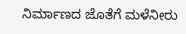ನಿರ್ಮಾಣದ ಜೊತೆಗೆ ಮಳೆನೀರು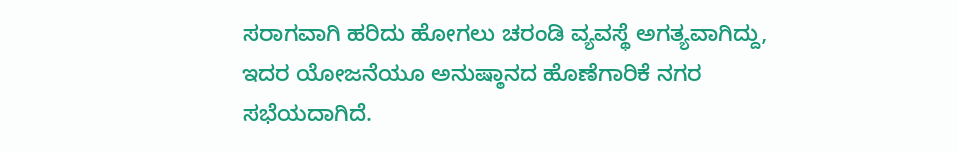ಸರಾಗವಾಗಿ ಹರಿದು ಹೋಗಲು ಚರಂಡಿ ವ್ಯವಸ್ಥೆ ಅಗತ್ಯವಾಗಿದ್ದು, ಇದರ ಯೋಜನೆಯೂ ಅನುಷ್ಠಾನದ ಹೊಣೆಗಾರಿಕೆ ನಗರ ಸಭೆಯದಾಗಿದೆ.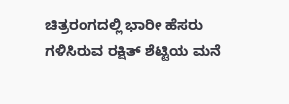ಚಿತ್ರರಂಗದಲ್ಲಿ ಭಾರೀ ಹೆಸರು ಗಳಿಸಿರುವ ರಕ್ಷಿತ್ ಶೆಟ್ಟಿಯ ಮನೆ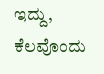ಇದ್ದು, ಕೆಲವೊಂದು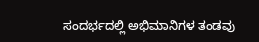ಸಂದರ್ಭದಲ್ಲಿ ಅಭಿಮಾನಿಗಳ ತಂಡವು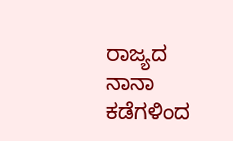ರಾಜ್ಯದ ನಾನಾ ಕಡೆಗಳಿಂದ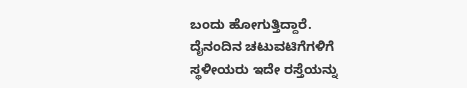ಬಂದು ಹೋಗುತ್ತಿದ್ದಾರೆ.
ದೈನಂದಿನ ಚಟುವಟಿಗೆಗಳಿಗೆ ಸ್ಥಳೀಯರು ಇದೇ ರಸ್ತೆಯನ್ನು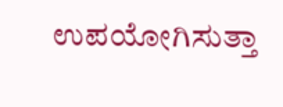ಉಪಯೋಗಿಸುತ್ತಾ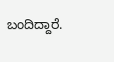ಬಂದಿದ್ದಾರೆ.